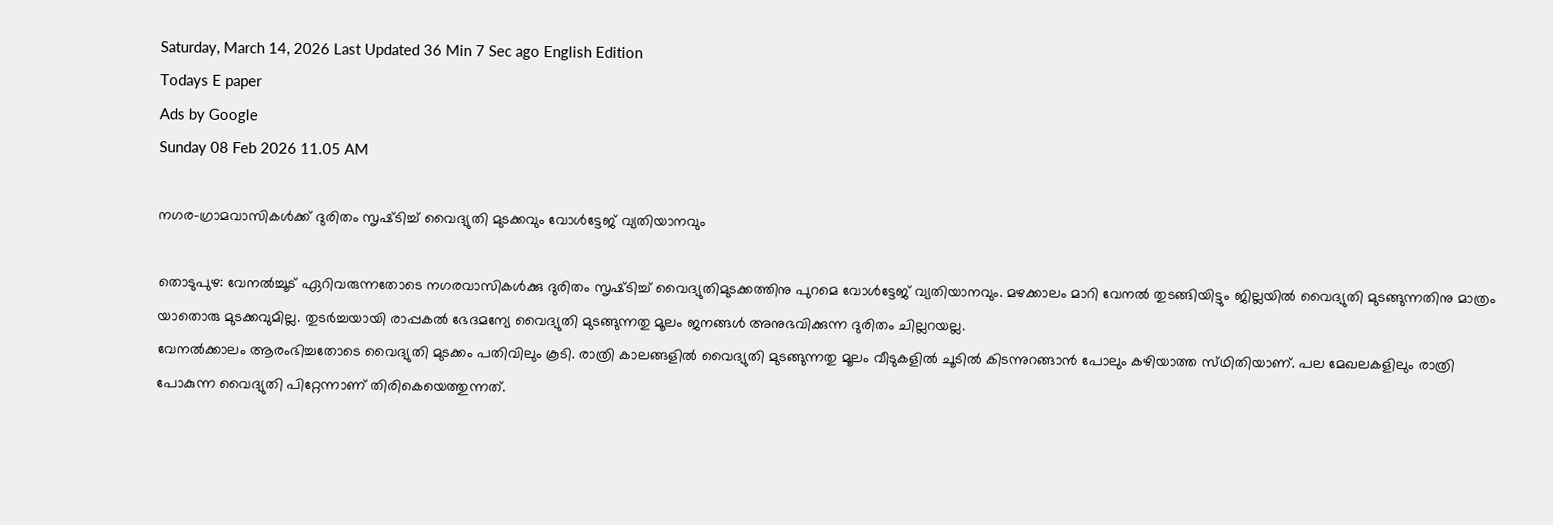Saturday, March 14, 2026 Last Updated 36 Min 7 Sec ago English Edition
Todays E paper
Ads by Google
Sunday 08 Feb 2026 11.05 AM

നഗര-ഗ്രാമവാസികള്‍ക്ക്‌ ദുരിതം സൃഷ്‌ടിച്ച്‌ വൈദ്യുതി മുടക്കവും വോള്‍ട്ടേജ്‌ വ്യതിയാനവും

തൊടുപുഴ: വേനല്‍ച്ചൂട്‌ ഏറിവരുന്നതോടെ നഗരവാസികള്‍ക്കു ദുരിതം സൃഷ്‌ടിച്ച്‌ വൈദ്യുതിമുടക്കത്തിനു പുറമെ വോള്‍ട്ടേജ്‌ വ്യതിയാനവും. മഴക്കാലം മാറി വേനല്‍ തുടങ്ങിയിട്ടും ജില്ലയില്‍ വൈദ്യുതി മുടങ്ങുന്നതിനു മാത്രം യാതൊരു മുടക്കവുമില്ല. തുടര്‍ച്ചയായി രാപ്പകല്‍ ഭേദമന്യേ വൈദ്യുതി മുടങ്ങുന്നതു മൂലം ജനങ്ങള്‍ അനുഭവിക്കുന്ന ദുരിതം ചില്ലറയല്ല.
വേനല്‍ക്കാലം ആരംഭിച്ചതോടെ വൈദ്യുതി മുടക്കം പതിവിലും കൂടി. രാത്രി കാലങ്ങളില്‍ വൈദ്യുതി മുടങ്ങുന്നതു മൂലം വീടുകളില്‍ ചൂടില്‍ കിടന്നുറങ്ങാന്‍ പോലും കഴിയാത്ത സ്‌ഥിതിയാണ്‌. പല മേഖലകളിലും രാത്രി പോകുന്ന വൈദ്യുതി പിറ്റേന്നാണ്‌ തിരികെയെത്തുന്നത്‌.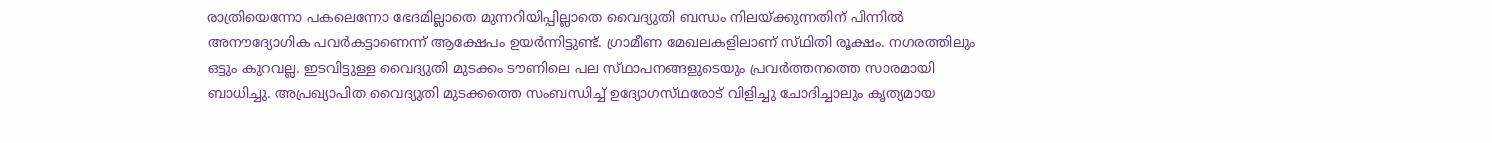രാത്രിയെന്നോ പകലെന്നോ ഭേദമില്ലാതെ മുന്നറിയിപ്പില്ലാതെ വൈദ്യുതി ബന്ധം നിലയ്‌ക്കുന്നതിന്‌ പിന്നില്‍ അനൗദ്യോഗിക പവര്‍കട്ടാണെന്ന്‌ ആക്ഷേപം ഉയര്‍ന്നിട്ടുണ്ട്‌. ഗ്രാമീണ മേഖലകളിലാണ്‌ സ്‌ഥിതി രൂക്ഷം. നഗരത്തിലും ഒട്ടും കുറവല്ല. ഇടവിട്ടുള്ള വൈദ്യുതി മുടക്കം ടൗണിലെ പല സ്‌ഥാപനങ്ങളുടെയും പ്രവര്‍ത്തനത്തെ സാരമായി ബാധിച്ചു. അപ്രഖ്യാപിത വൈദ്യുതി മുടക്കത്തെ സംബന്ധിച്ച്‌ ഉദ്യോഗസ്‌ഥരോട്‌ വിളിച്ചു ചോദിച്ചാലും കൃത്യമായ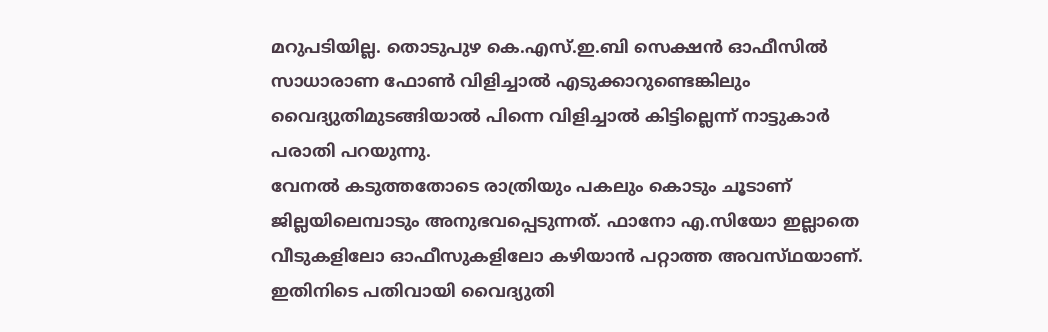മറുപടിയില്ല. തൊടുപുഴ കെ.എസ്‌.ഇ.ബി സെക്ഷന്‍ ഓഫീസില്‍ സാധാരാണ ഫോണ്‍ വിളിച്ചാല്‍ എടുക്കാറുണ്ടെങ്കിലും വൈദ്യുതിമുടങ്ങിയാല്‍ പിന്നെ വിളിച്ചാല്‍ കിട്ടില്ലെന്ന്‌ നാട്ടുകാര്‍ പരാതി പറയുന്നു.
വേനല്‍ കടുത്തതോടെ രാത്രിയും പകലും കൊടും ചൂടാണ്‌ ജില്ലയിലെമ്പാടും അനുഭവപ്പെടുന്നത്‌. ഫാനോ എ.സിയോ ഇല്ലാതെ വീടുകളിലോ ഓഫീസുകളിലോ കഴിയാന്‍ പറ്റാത്ത അവസ്‌ഥയാണ്‌. ഇതിനിടെ പതിവായി വൈദ്യുതി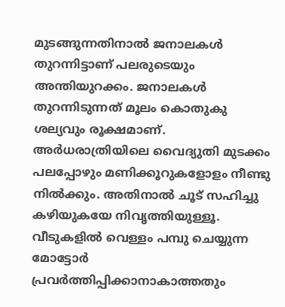മുടങ്ങുന്നതിനാല്‍ ജനാലകള്‍ തുറന്നിട്ടാണ്‌ പലരുടെയും അന്തിയുറക്കം. ജനാലകള്‍ തുറന്നിടുന്നത്‌ മൂലം കൊതുകു ശല്യവും രൂക്ഷമാണ്‌. അര്‍ധരാത്രിയിലെ വൈദ്യുതി മുടക്കം പലപ്പോഴും മണിക്കൂറുകളോളം നീണ്ടു നില്‍ക്കും. അതിനാല്‍ ചൂട്‌ സഹിച്ചു കഴിയുകയേ നിവൃത്തിയുള്ളൂ. വീടുകളില്‍ വെള്ളം പമ്പു ചെയ്യുന്ന മോട്ടോര്‍ പ്രവര്‍ത്തിപ്പിക്കാനാകാത്തതും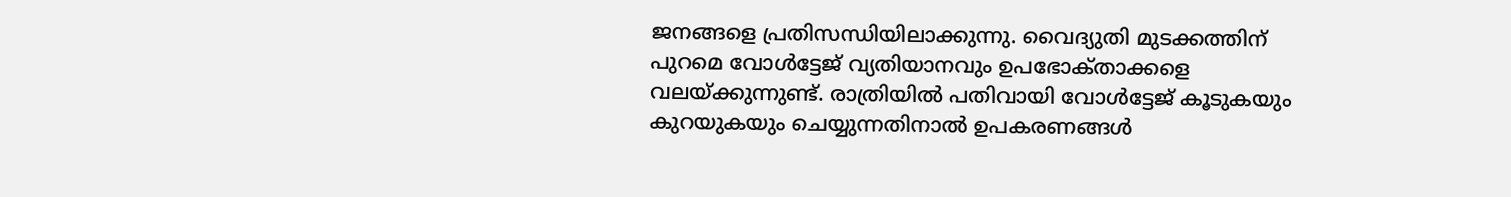ജനങ്ങളെ പ്രതിസന്ധിയിലാക്കുന്നു. വൈദ്യുതി മുടക്കത്തിന്‌ പുറമെ വോള്‍ട്ടേജ്‌ വ്യതിയാനവും ഉപഭോക്‌താക്കളെ വലയ്‌ക്കുന്നുണ്ട്‌. രാത്രിയില്‍ പതിവായി വോള്‍ട്ടേജ്‌ കൂടുകയും കുറയുകയും ചെയ്യുന്നതിനാല്‍ ഉപകരണങ്ങള്‍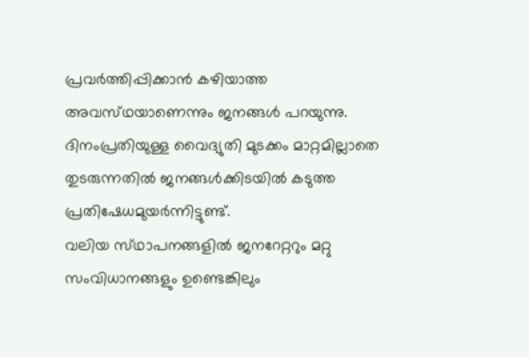പ്രവര്‍ത്തിപ്പിക്കാന്‍ കഴിയാത്ത അവസ്‌ഥയാണെന്നും ജനങ്ങള്‍ പറയുന്നു. ദിനംപ്രതിയുള്ള വൈദ്യുതി മുടക്കം മാറ്റമില്ലാതെ തുടരുന്നതില്‍ ജനങ്ങള്‍ക്കിടയില്‍ കടുത്ത പ്രതിഷേധമുയര്‍ന്നിട്ടുണ്ട്‌.
വലിയ സ്‌ഥാപനങ്ങളില്‍ ജനറേറ്ററും മറ്റു സംവിധാനങ്ങളും ഉണ്ടെങ്കിലും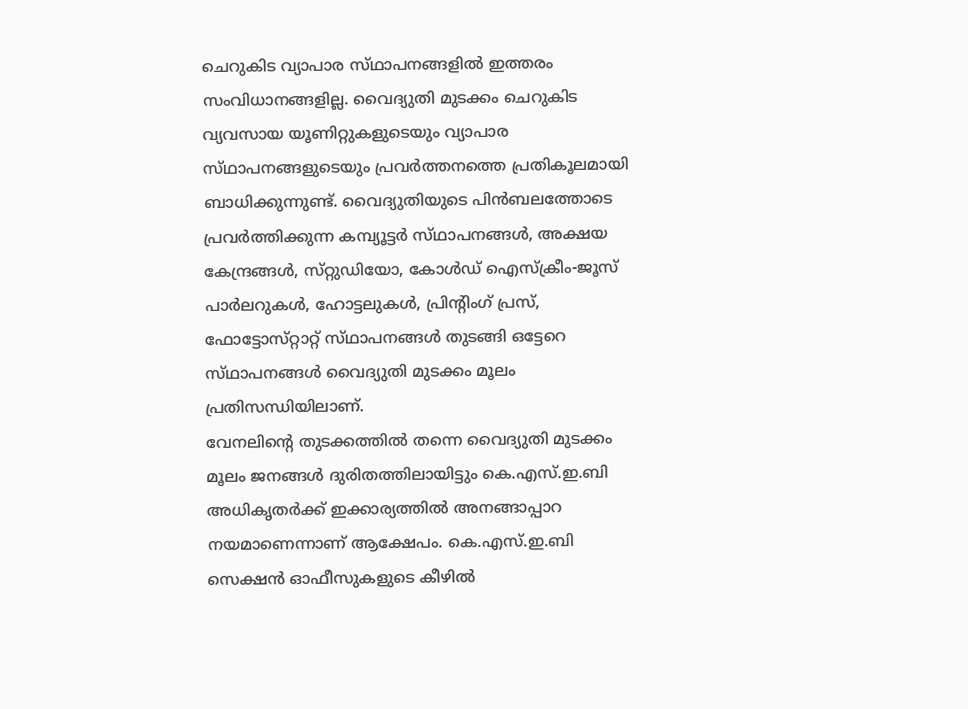ചെറുകിട വ്യാപാര സ്‌ഥാപനങ്ങളില്‍ ഇത്തരം സംവിധാനങ്ങളില്ല. വൈദ്യുതി മുടക്കം ചെറുകിട വ്യവസായ യൂണിറ്റുകളുടെയും വ്യാപാര സ്‌ഥാപനങ്ങളുടെയും പ്രവര്‍ത്തനത്തെ പ്രതികൂലമായി ബാധിക്കുന്നുണ്ട്‌. വൈദ്യുതിയുടെ പിന്‍ബലത്തോടെ പ്രവര്‍ത്തിക്കുന്ന കമ്പ്യൂട്ടര്‍ സ്‌ഥാപനങ്ങള്‍, അക്ഷയ കേന്ദ്രങ്ങള്‍, സ്‌റ്റുഡിയോ, കോള്‍ഡ്‌ ഐസ്‌ക്രീം-ജൂസ്‌ പാര്‍ലറുകള്‍, ഹോട്ടലുകള്‍, പ്രിന്റിംഗ്‌ പ്രസ്‌, ഫോട്ടോസ്‌റ്റാറ്റ്‌ സ്‌ഥാപനങ്ങള്‍ തുടങ്ങി ഒട്ടേറെ സ്‌ഥാപനങ്ങള്‍ വൈദ്യുതി മുടക്കം മൂലം പ്രതിസന്ധിയിലാണ്‌.
വേനലിന്റെ തുടക്കത്തില്‍ തന്നെ വൈദ്യുതി മുടക്കം മൂലം ജനങ്ങള്‍ ദുരിതത്തിലായിട്ടും കെ.എസ്‌.ഇ.ബി അധികൃതര്‍ക്ക്‌ ഇക്കാര്യത്തില്‍ അനങ്ങാപ്പാറ നയമാണെന്നാണ്‌ ആക്ഷേപം. കെ.എസ്‌.ഇ.ബി സെക്ഷന്‍ ഓഫീസുകളുടെ കീഴില്‍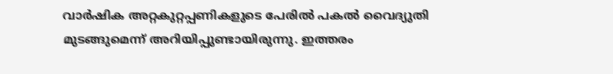വാര്‍ഷിക അറ്റകുറ്റപ്പണികളുടെ പേരില്‍ പകല്‍ വൈദ്യുതി മുടങ്ങുമെന്ന്‌ അറിയിപ്പുണ്ടായിരുന്നു. ഇത്തരം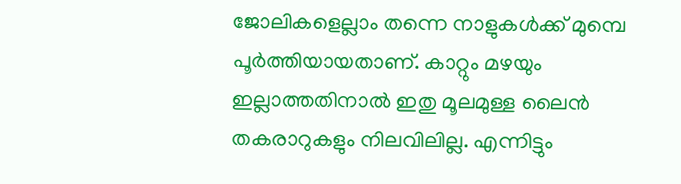ജോലികളെല്ലാം തന്നെ നാളുകള്‍ക്ക്‌ മുമ്പെ പൂര്‍ത്തിയായതാണ്‌. കാറ്റും മഴയും ഇല്ലാത്തതിനാല്‍ ഇതു മൂലമുള്ള ലൈന്‍ തകരാറുകളും നിലവിലില്ല. എന്നിട്ടും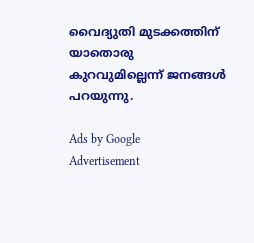വൈദ്യുതി മുടക്കത്തിന്‌ യാതൊരു കുറവുമില്ലെന്ന്‌ ജനങ്ങള്‍ പറയുന്നു.

Ads by Google
Advertisement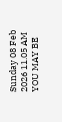Sunday 08 Feb 2026 11.05 AM
YOU MAY BE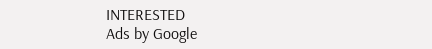INTERESTED
Ads by Google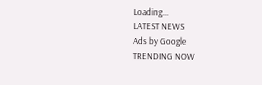Loading...
LATEST NEWS
Ads by Google
TRENDING NOW